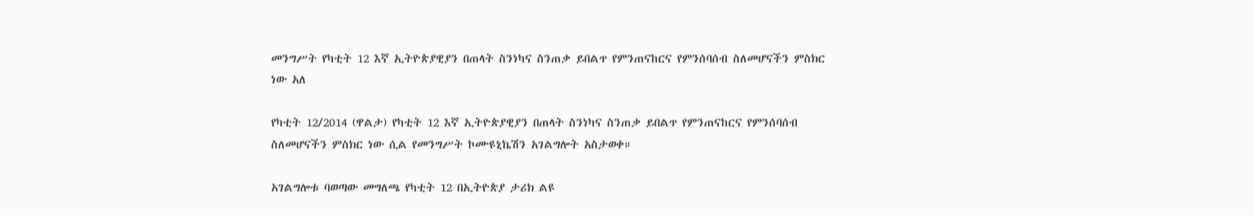መንግሥት የካቲት 12 እኛ ኢትዮጵያዊያን በጠላት ስንነካና ስንጠቃ ይበልጥ የምንጠናከርና የምንሰባሰብ ስለመሆናችን ምስክር ነው አለ

የካቲት 12/2014 (ዋልታ) የካቲት 12 እኛ ኢትዮጵያዊያን በጠላት ስንነካና ስንጠቃ ይበልጥ የምንጠናከርና የምንሰባሰብ ስለመሆናችን ምስክር ነው ሲል የመንግሥት ኮሙዩኒኬሽን አገልግሎት አስታወቀ።

አገልግሎቱ ባወጣው መግለጫ የካቲት 12 በኢትዮጵያ ታሪክ ልዩ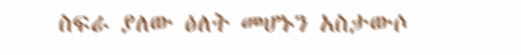ስፍራ ያለው ዕለት መሆኑን አስታውሶ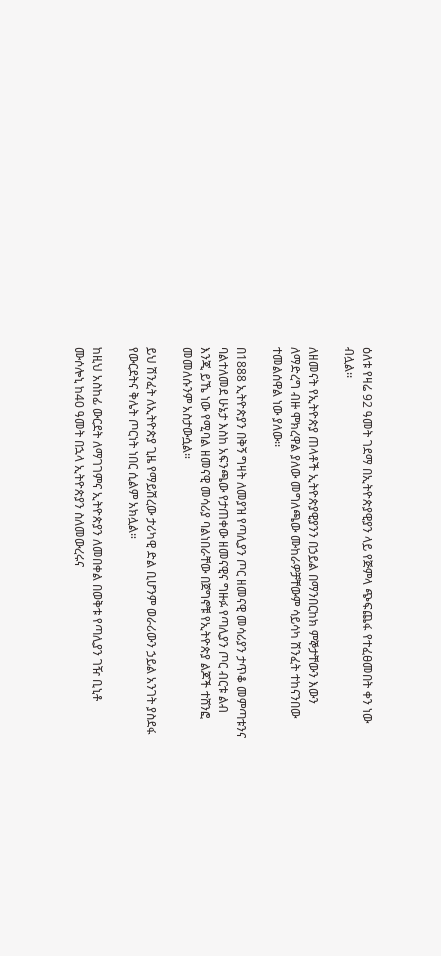ዕለቱ የዛሬ 92 ዓመት ገደማ በኢትዮጵያዊያን ላይ የጅምላ ጭፍጨፋ የተፈፀመበት ቀን ነው ብሏል፡፡

ለዘመናት የኢትዮጵያ ጠላቶች ኢትዮጵያዊያንን በኃይል በማንበርከክ ምኞታቸውን እውን ለማድረግ ብዙ ሞክረዋል ያለው መግለጫው ሙከራዎቻቸውም ሳይሳካ ሽንፈት ተከናንበው ተመልሰዋል ነው ያለው፡፡

በ1888 ኢትዮጵያን በቅኝ ግዛት ለመያዝ የጣሊያን ጦር ዘመናዊ መሳሪያን ታጥቆ መምጣቱንና ባልተለመደ ሁኔታ እስከ አፍንጫው የታጠቀው ዘመናዊና ግዙፉ የጣሊያን ጦር ብርቱ ልብ እንጂ ይኼ ነው የሚባል ዘመናዊ መሳሪያ ባልነበራቸው በጀግኖቹ የኢትዮጵያ ልጆች ተሸንፎ መመለሱንም አስታውሷል።

ይህ ሽንፈት ለኢትዮጵያ ጊዜ የማይሽረው ታሪካዊ ድል ቢሆንም ወራሪውን ኃይል አንገት ያስደፋ የውርደትና ቅሌት ጦርነት ነበር ሲልም አክሏል።

ከዚህ አስከፊ ውርደት ለማገገምና ኢትዮጵያን ለመበቀል በወቅቱ የጣሊያን ገዥ ቢኒቶ ሙሶሎኒ ከ40 ዓመት በኋላ ኢትዮጵያን ስለመውረሩና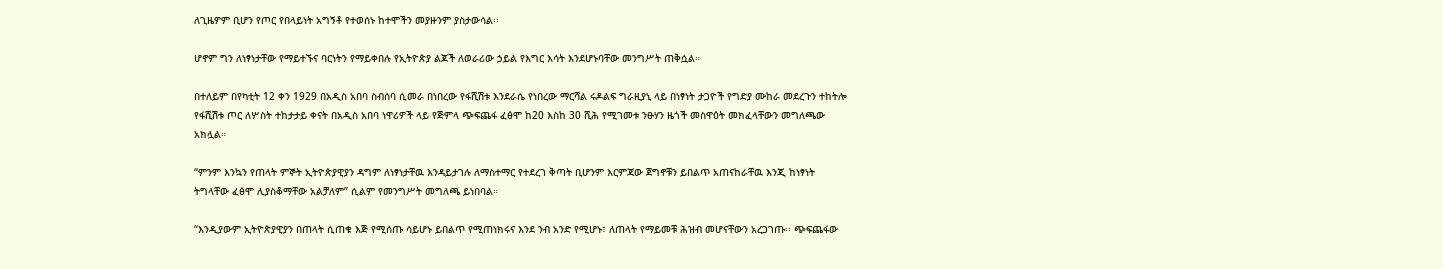ለጊዜዎም ቢሆን የጦር የበላይነት አግኝቶ የተወሰኑ ከተሞችን መያዙንም ያስታውሳል፡፡

ሆኖም ግን ለነፃነታቸው የማይተኙና ባርነትን የማይቀበሉ የኢትዮጵያ ልጆች ለወራሪው ኃይል የእግር እሳት እንደሆኑባቸው መንግሥት ጠቅሷል።

በተለይም በየካቲት 12 ቀን 1929 በአዲስ አበባ ስብሰባ ሲመራ በነበረው የፋሺሽቱ እንደራሴ የነበረው ማርሻል ሩዶልፍ ግራዚያኒ ላይ በነፃነት ታጋዮች የግድያ ሙከራ መደረጉን ተከትሎ የፋሺሽቱ ጦር ለሦስት ተከታታይ ቀናት በአዲስ አበባ ነዋሪዎች ላይ የጅምላ ጭፍጨፋ ፈፅሞ ከ20 እስከ 30 ሺሕ የሚገመቱ ንፁሃን ዜጎች መስዋዕት መክፈላቸውን መግለጫው አክሏል።

“ምንም እንኳን የጠላት ምኞት ኢትዮጵያዊያን ዳግም ለነፃነታቸዉ እንዳይታገሉ ለማስተማር የተደረገ ቅጣት ቢሆንም እርምጃው ጀግኖቹን ይበልጥ አጠናከራቸዉ እንጂ ከነፃነት ትግላቸው ፈፅሞ ሊያስቆማቸው አልቻለም” ሲልም የመንግሥት መግለጫ ይነበባል።

“እንዲያውም ኢትዮጵያዊያን በጠላት ሲጠቁ እጅ የሚሰጡ ሳይሆኑ ይበልጥ የሚጠነክሩና እንደ ንብ አንድ የሚሆኑ፣ ለጠላት የማይመቹ ሕዝብ መሆናቸውን አረጋገጡ፡፡ ጭፍጨፋው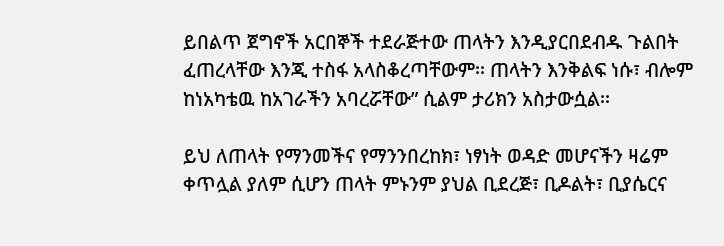ይበልጥ ጀግኖች አርበኞች ተደራጅተው ጠላትን እንዲያርበደብዱ ጉልበት ፈጠረላቸው እንጂ ተስፋ አላስቆረጣቸውም፡፡ ጠላትን እንቅልፍ ነሱ፣ ብሎም ከነአካቴዉ ከአገራችን አባረሯቸው” ሲልም ታሪክን አስታውሷል፡፡

ይህ ለጠላት የማንመችና የማንንበረከክ፣ ነፃነት ወዳድ መሆናችን ዛሬም ቀጥሏል ያለም ሲሆን ጠላት ምኑንም ያህል ቢደረጅ፣ ቢዶልት፣ ቢያሴርና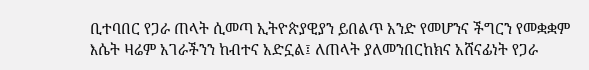ቢተባበር የጋራ ጠላት ሲመጣ ኢትዮጵያዊያን ይበልጥ አንድ የመሆንና ችግርን የመቋቋም እሴት ዛሬም አገራችንን ከብተና አድኗል፤ ለጠላት ያለመንበርከክና አሸናፊነት የጋራ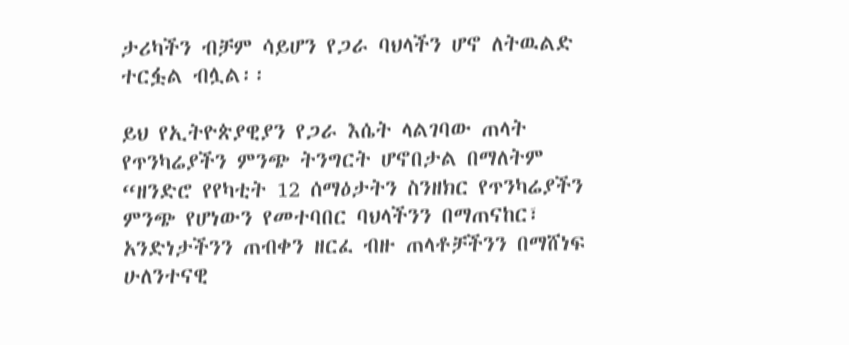ታሪካችን ብቻም ሳይሆን የጋራ ባህላችን ሆኖ ለትዉልድ ተርፏል ብሏል፡፡

ይህ የኢትዮጵያዊያን የጋራ እሴት ላልገባው ጠላት የጥንካሬያችን ምንጭ ትንግርት ሆኖበታል በማለትም
“ዘንድሮ የየካቲት 12 ሰማዕታትን ስንዘክር የጥንካሬያችን ምንጭ የሆነውን የመተባበር ባህላችንን በማጠናከር፣ አንድነታችንን ጠብቀን ዘርፈ ብዙ ጠላቶቻችንን በማሸነፍ ሁለንተናዊ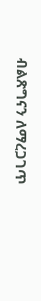ብልጽግናን ለማረጋገጥ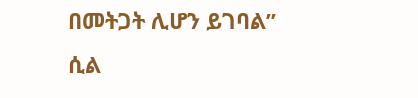በመትጋት ሊሆን ይገባል” ሲል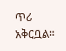ጥሪ አቅርቧል።